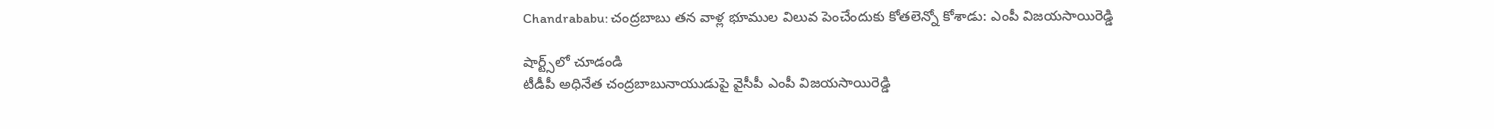Chandrababu: చంద్రబాబు తన వాళ్ల భూముల విలువ పెంచేందుకు కోతలెన్నో కోశాడు: ఎంపీ విజయసాయిరెడ్డి

షార్ట్స్‌లో చూడండి
టీడీపీ అధినేత చంద్రబాబునాయుడుపై వైసీపీ ఎంపీ విజయసాయిరెడ్డి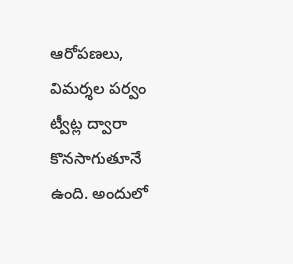ఆరోపణలు, విమర్శల పర్వం ట్వీట్ల ద్వారా కొనసాగుతూనే ఉంది. అందులో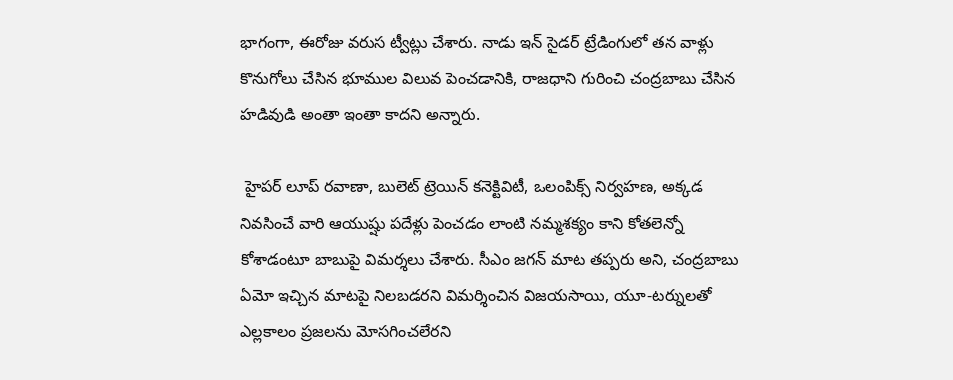భాగంగా, ఈరోజు వరుస ట్వీట్లు చేశారు. నాడు ఇన్ సైడర్ ట్రేడింగులో తన వాళ్లు కొనుగోలు చేసిన భూముల విలువ పెంచడానికి, రాజధాని గురించి చంద్రబాబు చేసిన హడివుడి అంతా ఇంతా కాదని అన్నారు.

 హైపర్ లూప్ రవాణా, బులెట్ ట్రెయిన్ కనెక్టివిటీ, ఒలంపిక్స్ నిర్వహణ, అక్కడ నివసించే వారి ఆయుష్షు పదేళ్లు పెంచడం లాంటి నమ్మశక్యం కాని కోతలెన్నో కోశాడంటూ బాబుపై విమర్శలు చేశారు. సీఎం జగన్ మాట తప్పరు అని, చంద్రబాబు ఏమో ఇచ్చిన మాటపై నిలబడరని విమర్శించిన విజయసాయి, యూ-టర్నులతో ఎల్లకాలం ప్రజలను మోసగించలేరని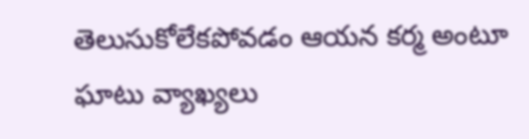తెలుసుకోలేకపోవడం ఆయన కర్మ అంటూ ఘాటు వ్యాఖ్యలు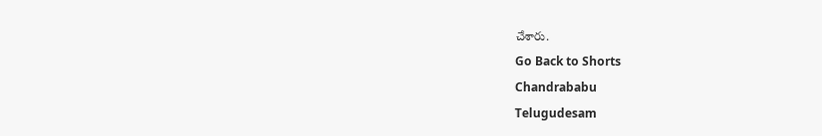చేశారు.
Go Back to Shorts
Chandrababu
Telugudesam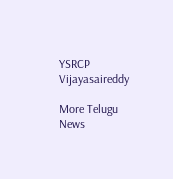YSRCP
Vijayasaireddy

More Telugu News